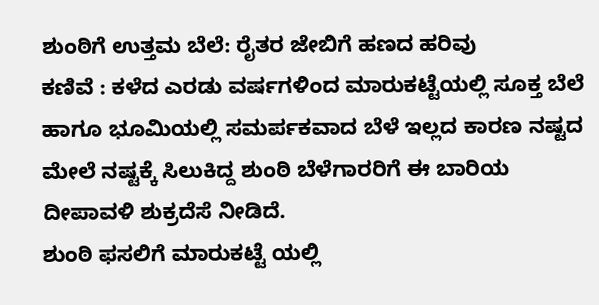ಶುಂಠಿಗೆ ಉತ್ತಮ ಬೆಲೆ: ರೈತರ ಜೇಬಿಗೆ ಹಣದ ಹರಿವು
ಕಣಿವೆ : ಕಳೆದ ಎರಡು ವರ್ಷಗಳಿಂದ ಮಾರುಕಟ್ಟೆಯಲ್ಲಿ ಸೂಕ್ತ ಬೆಲೆ ಹಾಗೂ ಭೂಮಿಯಲ್ಲಿ ಸಮರ್ಪಕವಾದ ಬೆಳೆ ಇಲ್ಲದ ಕಾರಣ ನಷ್ಟದ ಮೇಲೆ ನಷ್ಟಕ್ಕೆ ಸಿಲುಕಿದ್ದ ಶುಂಠಿ ಬೆಳೆಗಾರರಿಗೆ ಈ ಬಾರಿಯ ದೀಪಾವಳಿ ಶುಕ್ರದೆಸೆ ನೀಡಿದೆ.
ಶುಂಠಿ ಫಸಲಿಗೆ ಮಾರುಕಟ್ಟೆ ಯಲ್ಲಿ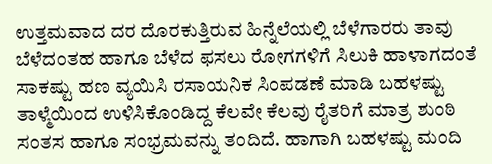ಉತ್ತಮವಾದ ದರ ದೊರಕುತ್ತಿರುವ ಹಿನ್ನೆಲೆಯಲ್ಲಿ ಬೆಳೆಗಾರರು ತಾವು ಬೆಳೆದಂತಹ ಹಾಗೂ ಬೆಳೆದ ಫಸಲು ರೋಗಗಳಿಗೆ ಸಿಲುಕಿ ಹಾಳಾಗದಂತೆ ಸಾಕಷ್ಟು ಹಣ ವ್ಯಯಿಸಿ ರಸಾಯನಿಕ ಸಿಂಪಡಣೆ ಮಾಡಿ ಬಹಳಷ್ಟು ತಾಳ್ಮೆಯಿಂದ ಉಳಿಸಿಕೊಂಡಿದ್ದ ಕೆಲವೇ ಕೆಲವು ರೈತರಿಗೆ ಮಾತ್ರ ಶುಂಠಿ ಸಂತಸ ಹಾಗೂ ಸಂಭ್ರಮವನ್ನು ತಂದಿದೆ. ಹಾಗಾಗಿ ಬಹಳಷ್ಟು ಮಂದಿ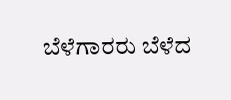ಬೆಳೆಗಾರರು ಬೆಳೆದ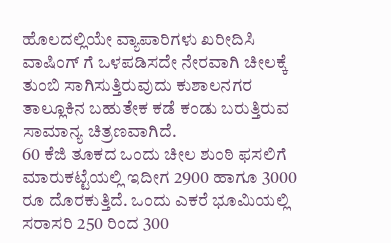ಹೊಲದಲ್ಲಿಯೇ ವ್ಯಾಪಾರಿಗಳು ಖರೀದಿಸಿ ವಾಷಿಂಗ್ ಗೆ ಒಳಪಡಿಸದೇ ನೇರವಾಗಿ ಚೀಲಕ್ಕೆ ತುಂಬಿ ಸಾಗಿಸುತ್ತಿರುವುದು ಕುಶಾಲನಗರ ತಾಲ್ಲೂಕಿನ ಬಹುತೇಕ ಕಡೆ ಕಂಡು ಬರುತ್ತಿರುವ ಸಾಮಾನ್ಯ ಚಿತ್ರಣವಾಗಿದೆ.
60 ಕೆಜಿ ತೂಕದ ಒಂದು ಚೀಲ ಶುಂಠಿ ಫಸಲಿಗೆ ಮಾರುಕಟ್ಟೆಯಲ್ಲಿ ಇದೀಗ 2900 ಹಾಗೂ 3000 ರೂ ದೊರಕುತ್ತಿದೆ. ಒಂದು ಎಕರೆ ಭೂಮಿಯಲ್ಲಿ ಸರಾಸರಿ 250 ರಿಂದ 300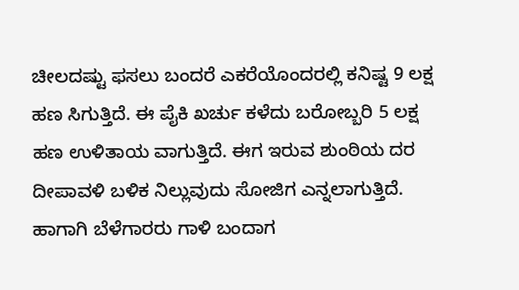ಚೀಲದಷ್ಟು ಫಸಲು ಬಂದರೆ ಎಕರೆಯೊಂದರಲ್ಲಿ ಕನಿಷ್ಟ 9 ಲಕ್ಷ ಹಣ ಸಿಗುತ್ತಿದೆ. ಈ ಪೈಕಿ ಖರ್ಚು ಕಳೆದು ಬರೋಬ್ಬರಿ 5 ಲಕ್ಷ ಹಣ ಉಳಿತಾಯ ವಾಗುತ್ತಿದೆ. ಈಗ ಇರುವ ಶುಂಠಿಯ ದರ ದೀಪಾವಳಿ ಬಳಿಕ ನಿಲ್ಲುವುದು ಸೋಜಿಗ ಎನ್ನಲಾಗುತ್ತಿದೆ. ಹಾಗಾಗಿ ಬೆಳೆಗಾರರು ಗಾಳಿ ಬಂದಾಗ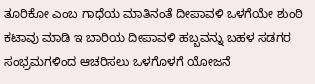ತೂರಿಕೋ ಎಂಬ ಗಾಧೆಯ ಮಾತಿನಂತೆ ದೀಪಾವಳಿ ಒಳಗೆಯೇ ಶುಂಠಿ ಕಟಾವು ಮಾಡಿ ಇ ಬಾರಿಯ ದೀಪಾವಳಿ ಹಬ್ಬವನ್ನು ಬಹಳ ಸಡಗರ ಸಂಭ್ರಮಗಳಿಂದ ಆಚರಿಸಲು ಒಳಗೊಳಗೆ ಯೋಜನೆ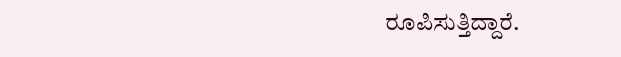ರೂಪಿಸುತ್ತಿದ್ದಾರೆ.